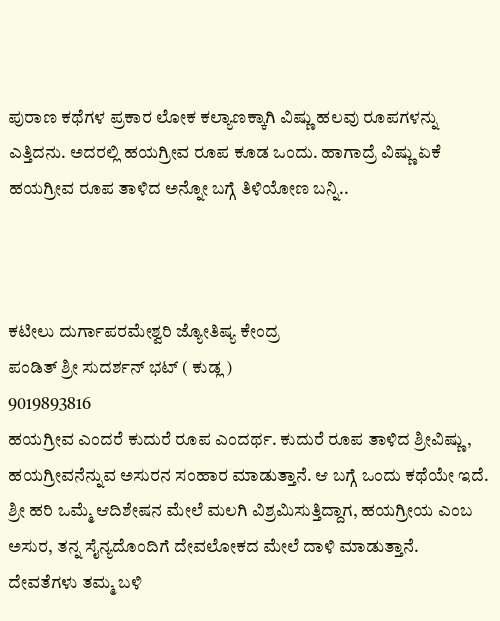ಪುರಾಣ ಕಥೆಗಳ ಪ್ರಕಾರ ಲೋಕ ಕಲ್ಯಾಣಕ್ಕಾಗಿ ವಿಷ್ಣು ಹಲವು ರೂಪಗಳನ್ನು ಎತ್ತಿದನು. ಅದರಲ್ಲಿ ಹಯಗ್ರೀವ ರೂಪ ಕೂಡ ಒಂದು. ಹಾಗಾದ್ರೆ ವಿಷ್ಣು ಏಕೆ ಹಯಗ್ರೀವ ರೂಪ ತಾಳಿದ ಅನ್ನೋ ಬಗ್ಗೆ ತಿಳಿಯೋಣ ಬನ್ನಿ..



ಕಟೀಲು ದುರ್ಗಾಪರಮೇಶ್ವರಿ ಜ್ಯೋತಿಷ್ಯ ಕೇಂದ್ರ
ಪಂಡಿತ್ ಶ್ರೀ ಸುದರ್ಶನ್ ಭಟ್ ( ಕುಡ್ಲ )
9019893816
ಹಯಗ್ರೀವ ಎಂದರೆ ಕುದುರೆ ರೂಪ ಎಂದರ್ಥ. ಕುದುರೆ ರೂಪ ತಾಳಿದ ಶ್ರೀವಿಷ್ಣು, ಹಯಗ್ರೀವನೆನ್ನುವ ಅಸುರನ ಸಂಹಾರ ಮಾಡುತ್ತಾನೆ. ಆ ಬಗ್ಗೆ ಒಂದು ಕಥೆಯೇ ಇದೆ. ಶ್ರೀ ಹರಿ ಒಮ್ಮೆ ಆದಿಶೇಷನ ಮೇಲೆ ಮಲಗಿ ವಿಶ್ರಮಿಸುತ್ತಿದ್ದಾಗ, ಹಯಗ್ರೀಯ ಎಂಬ ಅಸುರ, ತನ್ನ ಸೈನ್ಯದೊಂದಿಗೆ ದೇವಲೋಕದ ಮೇಲೆ ದಾಳಿ ಮಾಡುತ್ತಾನೆ. ದೇವತೆಗಳು ತಮ್ಮ ಬಳಿ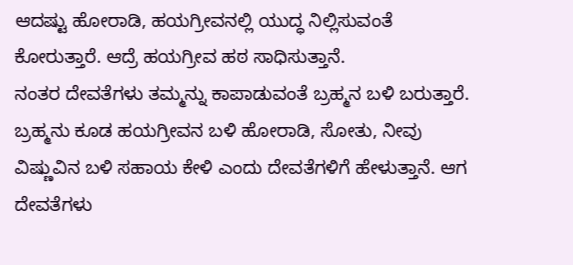ಆದಷ್ಟು ಹೋರಾಡಿ, ಹಯಗ್ರೀವನಲ್ಲಿ ಯುದ್ಧ ನಿಲ್ಲಿಸುವಂತೆ ಕೋರುತ್ತಾರೆ. ಆದ್ರೆ ಹಯಗ್ರೀವ ಹಠ ಸಾಧಿಸುತ್ತಾನೆ.
ನಂತರ ದೇವತೆಗಳು ತಮ್ಮನ್ನು ಕಾಪಾಡುವಂತೆ ಬ್ರಹ್ಮನ ಬಳಿ ಬರುತ್ತಾರೆ. ಬ್ರಹ್ಮನು ಕೂಡ ಹಯಗ್ರೀವನ ಬಳಿ ಹೋರಾಡಿ, ಸೋತು, ನೀವು ವಿಷ್ಣುವಿನ ಬಳಿ ಸಹಾಯ ಕೇಳಿ ಎಂದು ದೇವತೆಗಳಿಗೆ ಹೇಳುತ್ತಾನೆ. ಆಗ ದೇವತೆಗಳು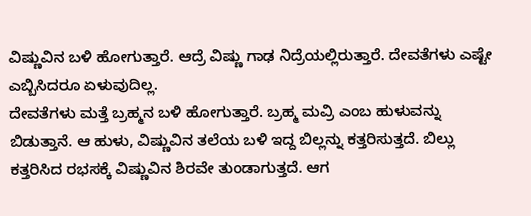ವಿಷ್ಣುವಿನ ಬಳಿ ಹೋಗುತ್ತಾರೆ. ಆದ್ರೆ ವಿಷ್ಣು ಗಾಢ ನಿದ್ರೆಯಲ್ಲಿರುತ್ತಾರೆ. ದೇವತೆಗಳು ಎಷ್ಟೇ ಎಬ್ಬಿಸಿದರೂ ಏಳುವುದಿಲ್ಲ.
ದೇವತೆಗಳು ಮತ್ತೆ ಬ್ರಹ್ಮನ ಬಳಿ ಹೋಗುತ್ತಾರೆ. ಬ್ರಹ್ಮ ಮವ್ರಿ ಎಂಬ ಹುಳುವನ್ನು ಬಿಡುತ್ತಾನೆ. ಆ ಹುಳು, ವಿಷ್ಣುವಿನ ತಲೆಯ ಬಳಿ ಇದ್ದ ಬಿಲ್ಲನ್ನು ಕತ್ತರಿಸುತ್ತದೆ. ಬಿಲ್ಲು ಕತ್ತರಿಸಿದ ರಭಸಕ್ಕೆ ವಿಷ್ಣುವಿನ ಶಿರವೇ ತುಂಡಾಗುತ್ತದೆ. ಆಗ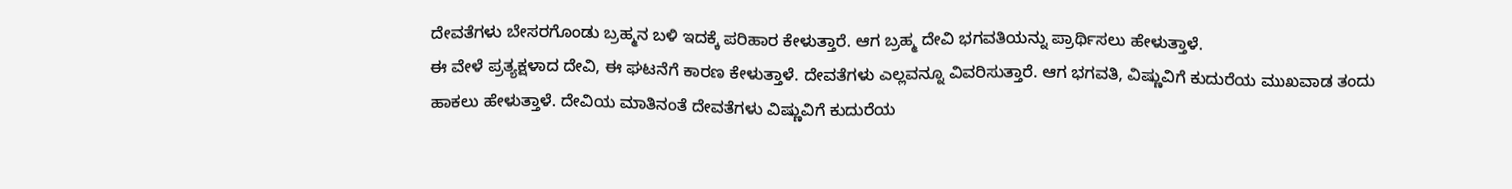ದೇವತೆಗಳು ಬೇಸರಗೊಂಡು ಬ್ರಹ್ಮನ ಬಳಿ ಇದಕ್ಕೆ ಪರಿಹಾರ ಕೇಳುತ್ತಾರೆ. ಆಗ ಬ್ರಹ್ಮ ದೇವಿ ಭಗವತಿಯನ್ನು ಪ್ರಾರ್ಥಿಸಲು ಹೇಳುತ್ತಾಳೆ.
ಈ ವೇಳೆ ಪ್ರತ್ಯಕ್ಷಳಾದ ದೇವಿ, ಈ ಘಟನೆಗೆ ಕಾರಣ ಕೇಳುತ್ತಾಳೆ. ದೇವತೆಗಳು ಎಲ್ಲವನ್ನೂ ವಿವರಿಸುತ್ತಾರೆ. ಆಗ ಭಗವತಿ, ವಿಷ್ಣುವಿಗೆ ಕುದುರೆಯ ಮುಖವಾಡ ತಂದು ಹಾಕಲು ಹೇಳುತ್ತಾಳೆ. ದೇವಿಯ ಮಾತಿನಂತೆ ದೇವತೆಗಳು ವಿಷ್ಣುವಿಗೆ ಕುದುರೆಯ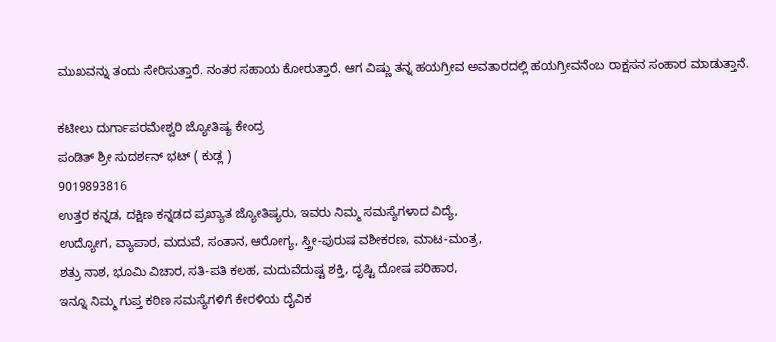ಮುಖವನ್ನು ತಂದು ಸೇರಿಸುತ್ತಾರೆ. ನಂತರ ಸಹಾಯ ಕೋರುತ್ತಾರೆ. ಆಗ ವಿಷ್ಣು ತನ್ನ ಹಯಗ್ರೀವ ಅವತಾರದಲ್ಲಿ ಹಯಗ್ರೀವನೆಂಬ ರಾಕ್ಷಸನ ಸಂಹಾರ ಮಾಡುತ್ತಾನೆ.

ಕಟೀಲು ದುರ್ಗಾಪರಮೇಶ್ವರಿ ಜ್ಯೋತಿಷ್ಯ ಕೇಂದ್ರ
ಪಂಡಿತ್ ಶ್ರೀ ಸುದರ್ಶನ್ ಭಟ್ ( ಕುಡ್ಲ )
9019893816
ಉತ್ತರ ಕನ್ನಡ, ದಕ್ಷಿಣ ಕನ್ನಡದ ಪ್ರಖ್ಯಾತ ಜ್ಯೋತಿಷ್ಯರು, ಇವರು ನಿಮ್ಮ ಸಮಸ್ಯೆಗಳಾದ ವಿದ್ಯೆ,
ಉದ್ಯೋಗ, ವ್ಯಾಪಾರ, ಮದುವೆ, ಸಂತಾನ, ಆರೋಗ್ಯ, ಸ್ತ್ರೀ-ಪುರುಷ ವಶೀಕರಣ, ಮಾಟ-ಮಂತ್ರ,
ಶತ್ರು ನಾಶ, ಭೂಮಿ ವಿಚಾರ, ಸತಿ-ಪತಿ ಕಲಹ, ಮದುವೆದುಷ್ಟ ಶಕ್ತಿ, ದೃಷ್ಟಿ ದೋಷ ಪರಿಹಾರ,
ಇನ್ನೂ ನಿಮ್ಮ ಗುಪ್ತ ಕಠಿಣ ಸಮಸ್ಯೆಗಳಿಗೆ ಕೇರಳಿಯ ದೈವಿಕ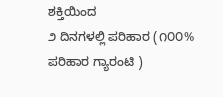ಶಕ್ತಿಯಿಂದ
೨ ದಿನಗಳಲ್ಲಿ ಪರಿಹಾರ (೧೦೦% ಪರಿಹಾರ ಗ್ಯಾರಂಟಿ )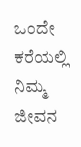ಒಂದೇ ಕರೆಯಲ್ಲಿ ನಿಮ್ಮ ಜೀವನ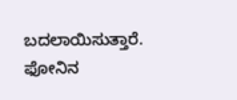ಬದಲಾಯಿಸುತ್ತಾರೆ.
ಫೋನಿನ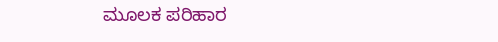ಮೂಲಕ ಪರಿಹಾರ